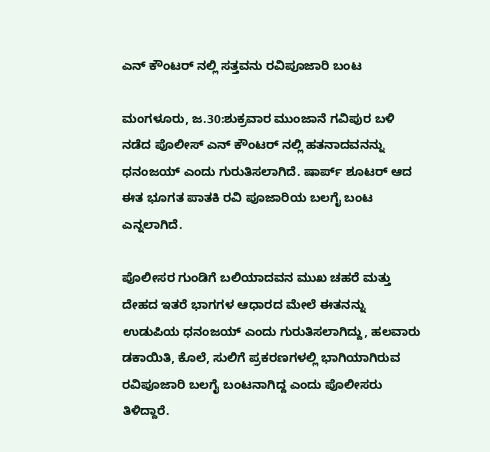ಎನ್ ಕೌಂಟರ್ ನಲ್ಲಿ ಸತ್ತವನು ರವಿಪೂಜಾರಿ ಬಂಟ

ಮಂಗಳೂರು, ಜ.30:ಶುಕ್ರವಾರ ಮುಂಜಾನೆ ಗವಿಪುರ ಬಳಿ ನಡೆದ ಪೊಲೀಸ್ ಎನ್ ಕೌಂಟರ್ ನಲ್ಲಿ ಹತನಾದವನನ್ನು ಧನಂಜಯ್ ಎಂದು ಗುರುತಿಸಲಾಗಿದೆ. ಷಾರ್ಪ್ ಶೂಟರ್ ಆದ ಈತ ಭೂಗತ ಪಾತಕಿ ರವಿ ಪೂಜಾರಿಯ ಬಲಗೈ ಬಂಟ ಎನ್ನಲಾಗಿದೆ.

ಪೊಲೀಸರ ಗುಂಡಿಗೆ ಬಲಿಯಾದವನ ಮುಖ ಚಹರೆ ಮತ್ತು ದೇಹದ ಇತರೆ ಭಾಗಗಳ ಆಧಾರದ ಮೇಲೆ ಈತನನ್ನು ಉಡುಪಿಯ ಧನಂಜಯ್ ಎಂದು ಗುರುತಿಸಲಾಗಿದ್ದು, ಹಲವಾರು ಡಕಾಯಿತಿ, ಕೊಲೆ, ಸುಲಿಗೆ ಪ್ರಕರಣಗಳಲ್ಲಿ ಭಾಗಿಯಾಗಿರುವ ರವಿಪೂಜಾರಿ ಬಲಗೈ ಬಂಟನಾಗಿದ್ದ ಎಂದು ಪೊಲೀಸರು ತಿಳಿದ್ದಾರೆ.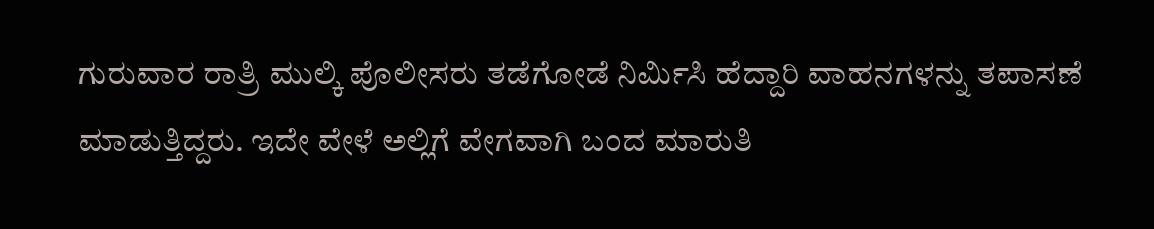ಗುರುವಾರ ರಾತ್ರಿ ಮುಲ್ಕಿ ಪೊಲೀಸರು ತಡೆಗೋಡೆ ನಿರ್ಮಿಸಿ ಹೆದ್ದಾರಿ ವಾಹನಗಳನ್ನು ತಪಾಸಣೆ ಮಾಡುತ್ತಿದ್ದರು. ಇದೇ ವೇಳೆ ಅಲ್ಲಿಗೆ ವೇಗವಾಗಿ ಬಂದ ಮಾರುತಿ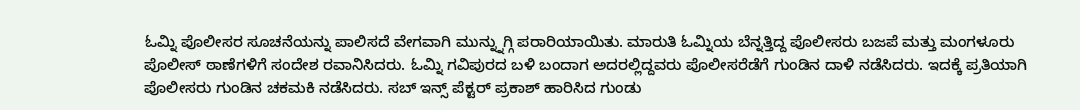ಓಮ್ನಿ ಪೊಲೀಸರ ಸೂಚನೆಯನ್ನು ಪಾಲಿಸದೆ ವೇಗವಾಗಿ ಮುನ್ನ್ನುಗ್ಗಿ ಪರಾರಿಯಾಯಿತು. ಮಾರುತಿ ಓಮ್ನಿಯ ಬೆನ್ನತ್ತಿದ್ದ ಪೊಲೀಸರು ಬಜಪೆ ಮತ್ತು ಮಂಗಳೂರು ಪೊಲೀಸ್ ಠಾಣೆಗಳಿಗೆ ಸಂದೇಶ ರವಾನಿಸಿದರು. ಓಮ್ನಿ ಗವಿಪುರದ ಬಳಿ ಬಂದಾಗ ಅದರಲ್ಲಿದ್ದವರು ಪೊಲೀಸರೆಡೆಗೆ ಗುಂಡಿನ ದಾಳಿ ನಡೆಸಿದರು. ಇದಕ್ಕೆ ಪ್ರತಿಯಾಗಿ ಪೊಲೀಸರು ಗುಂಡಿನ ಚಕಮಕಿ ನಡೆಸಿದರು. ಸಬ್ ಇನ್ಸ್ ಪೆಕ್ಟರ್ ಪ್ರಕಾಶ್ ಹಾರಿಸಿದ ಗುಂಡು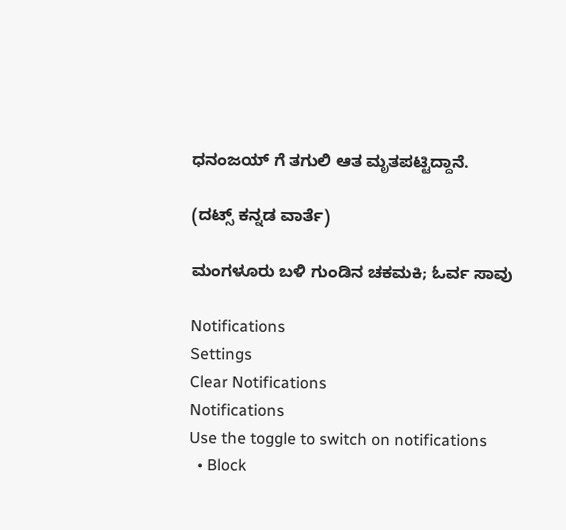ಧನಂಜಯ್ ಗೆ ತಗುಲಿ ಆತ ಮೃತಪಟ್ಟಿದ್ದಾನೆ.

(ದಟ್ಸ್ ಕನ್ನಡ ವಾರ್ತೆ)

ಮಂಗಳೂರು ಬಳಿ ಗುಂಡಿನ ಚಕಮಕಿ; ಓರ್ವ ಸಾವು

Notifications
Settings
Clear Notifications
Notifications
Use the toggle to switch on notifications
  • Block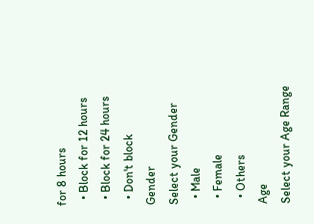for 8 hours
  • Block for 12 hours
  • Block for 24 hours
  • Don't block
Gender
Select your Gender
  • Male
  • Female
  • Others
Age
Select your Age Range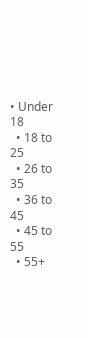• Under 18
  • 18 to 25
  • 26 to 35
  • 36 to 45
  • 45 to 55
  • 55+